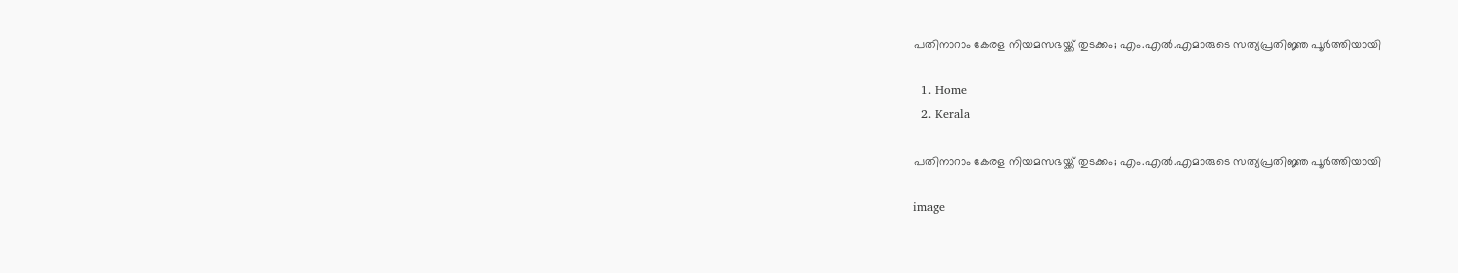പതിനാറാം കേരള നിയമസഭയ്ക്ക് തുടക്കം; എം.എൽ.എമാരുടെ സത്യപ്രതിജ്ഞ പൂർത്തിയായി

  1. Home
  2. Kerala

പതിനാറാം കേരള നിയമസഭയ്ക്ക് തുടക്കം; എം.എൽ.എമാരുടെ സത്യപ്രതിജ്ഞ പൂർത്തിയായി

image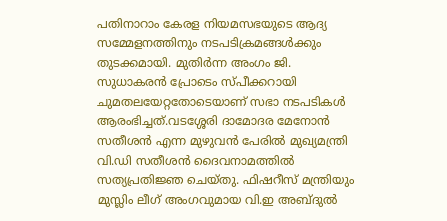പതിനാറാം കേരള നിയമസഭയുടെ ആദ്യ സമ്മേളനത്തിനും നടപടിക്രമങ്ങൾക്കും തുടക്കമായി. മുതിർന്ന അംഗം ജി. സുധാകരൻ പ്രോടെം സ്പീക്കറായി ചുമതലയേറ്റതോടെയാണ് സഭാ നടപടികൾ ആരംഭിച്ചത്.വടശ്ശേരി ദാമോദര മേനോൻ സതീശൻ എന്ന മുഴുവൻ പേരിൽ മുഖ്യമന്ത്രി വി.ഡി സതീശൻ ദൈവനാമത്തിൽ സത്യപ്രതിജ്ഞ ചെയ്തു. ഫിഷറീസ് മന്ത്രിയും മുസ്ലിം ലീഗ് അംഗവുമായ വി.ഇ അബ്ദുൽ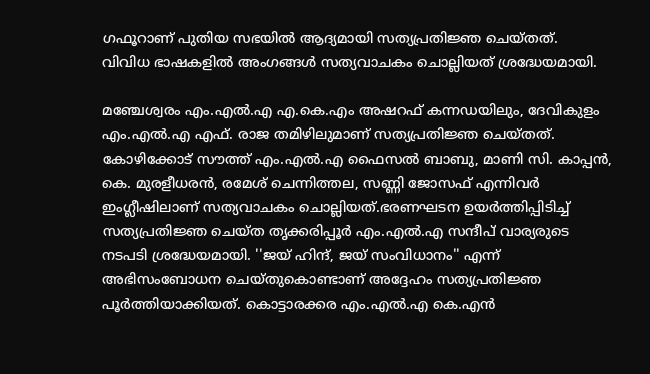ഗഫൂറാണ് പുതിയ സഭയിൽ ആദ്യമായി സത്യപ്രതിജ്ഞ ചെയ്തത്.
വിവിധ ഭാഷകളിൽ അംഗങ്ങൾ സത്യവാചകം ചൊല്ലിയത് ശ്രദ്ധേയമായി.

മഞ്ചേശ്വരം എം.എൽ.എ എ.കെ.എം അഷറഫ് കന്നഡയിലും, ദേവികുളം എം.എൽ.എ എഫ്. രാജ തമിഴിലുമാണ് സത്യപ്രതിജ്ഞ ചെയ്തത്. കോഴിക്കോട് സൗത്ത് എം.എൽ.എ ഫൈസൽ ബാബു, മാണി സി. കാപ്പൻ, കെ. മുരളീധരൻ, രമേശ് ചെന്നിത്തല, സണ്ണി ജോസഫ് എന്നിവർ ഇംഗ്ലീഷിലാണ് സത്യവാചകം ചൊല്ലിയത്.ഭരണഘടന ഉയർത്തിപ്പിടിച്ച് സത്യപ്രതിജ്ഞ ചെയ്ത തൃക്കരിപ്പൂർ എം.എൽ.എ സന്ദീപ് വാര്യരുടെ നടപടി ശ്രദ്ധേയമായി. ''ജയ് ഹിന്ദ്, ജയ് സംവിധാനം'' എന്ന് അഭിസംബോധന ചെയ്തുകൊണ്ടാണ് അദ്ദേഹം സത്യപ്രതിജ്ഞ പൂർത്തിയാക്കിയത്. കൊട്ടാരക്കര എം.എൽ.എ കെ.എൻ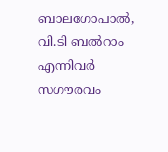ബാലഗോപാൽ, വി.ടി ബൽറാം എന്നിവർ സഗൗരവം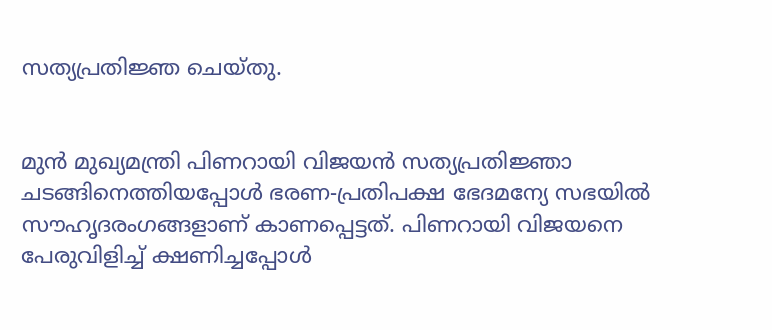സത്യപ്രതിജ്ഞ ചെയ്തു.


മുൻ മുഖ്യമന്ത്രി പിണറായി വിജയൻ സത്യപ്രതിജ്ഞാ ചടങ്ങിനെത്തിയപ്പോൾ ഭരണ-പ്രതിപക്ഷ ഭേദമന്യേ സഭയിൽ സൗഹൃദരംഗങ്ങളാണ് കാണപ്പെട്ടത്. പിണറായി വിജയനെ പേരുവിളിച്ച് ക്ഷണിച്ചപ്പോൾ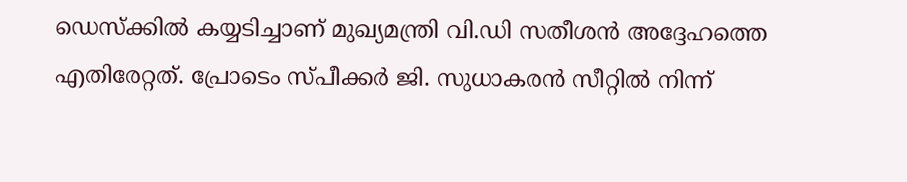ഡെസ്‌ക്കിൽ കയ്യടിച്ചാണ് മുഖ്യമന്ത്രി വി.ഡി സതീശൻ അദ്ദേഹത്തെ എതിരേറ്റത്. പ്രോടെം സ്പീക്കർ ജി. സുധാകരൻ സീറ്റിൽ നിന്ന്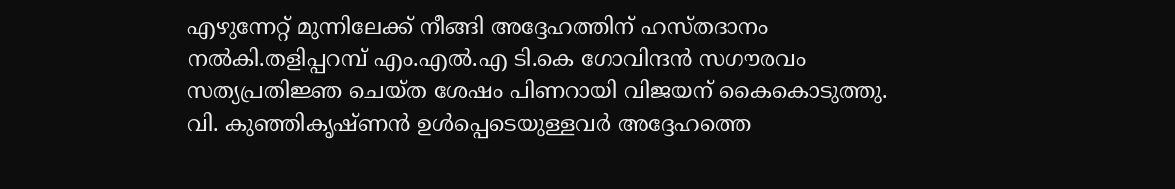എഴുന്നേറ്റ് മുന്നിലേക്ക് നീങ്ങി അദ്ദേഹത്തിന് ഹസ്തദാനം നൽകി.തളിപ്പറമ്പ് എം.എൽ.എ ടി.കെ ഗോവിന്ദൻ സഗൗരവം സത്യപ്രതിജ്ഞ ചെയ്ത ശേഷം പിണറായി വിജയന് കൈകൊടുത്തു. വി. കുഞ്ഞികൃഷ്ണൻ ഉൾപ്പെടെയുള്ളവർ അദ്ദേഹത്തെ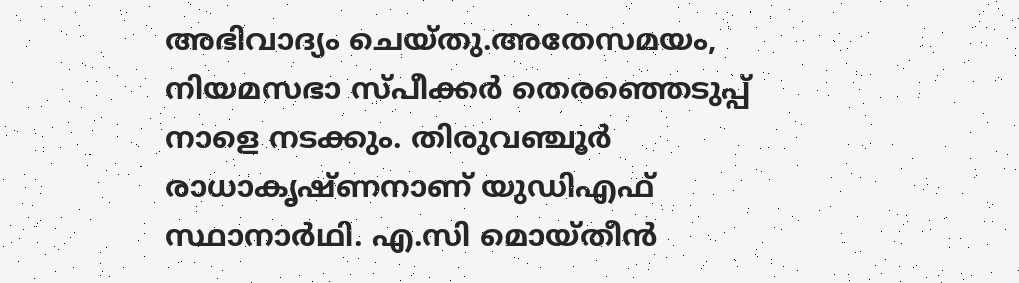അഭിവാദ്യം ചെയ്തു.അതേസമയം, നിയമസഭാ സ്പീക്കർ തെരഞ്ഞെടുപ്പ് നാളെ നടക്കും. തിരുവഞ്ചൂർ രാധാകൃഷ്ണനാണ് യുഡിഎഫ് സ്ഥാനാർഥി. എ.സി മൊയ്തീൻ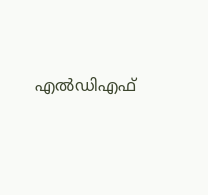എൽഡിഎഫ്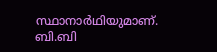സ്ഥാനാർഥിയുമാണ്. ബി.ബി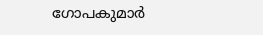ഗോപകുമാർ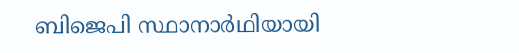ബിജെപി സ്ഥാനാർഥിയായി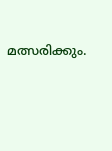മത്സരിക്കും.